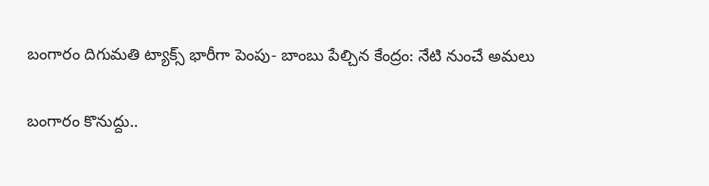బంగారం దిగుమతి ట్యాక్స్ భారీగా పెంపు- బాంబు పేల్చిన కేంద్రం: నేటి నుంచే అమలు

బంగారం కొనుద్దు..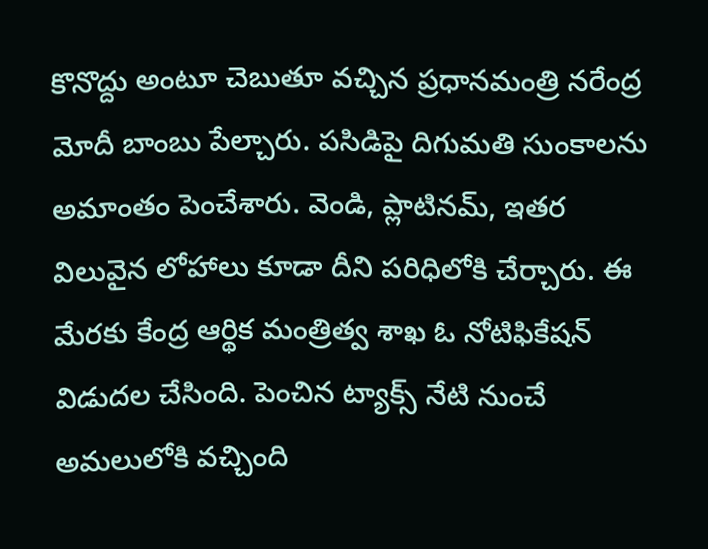కొనొద్దు అంటూ చెబుతూ వచ్చిన ప్రధానమంత్రి నరేంద్ర మోదీ బాంబు పేల్చారు. పసిడిపై దిగుమతి సుంకాలను అమాంతం పెంచేశారు. వెండి, ప్లాటినమ్, ఇతర విలువైన లోహాలు కూడా దీని పరిధిలోకి చేర్చారు. ఈ మేరకు కేంద్ర ఆర్థిక మంత్రిత్వ శాఖ ఓ నోటిఫికేషన్ విడుదల చేసింది. పెంచిన ట్యాక్స్ నేటి నుంచే అమలులోకి వచ్చింది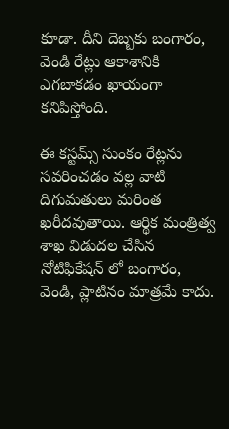కూడా. దీని దెబ్బకు బంగారం, వెండి రేట్లు ఆకాశానికి ఎగబాకడం ఖాయంగా కనిపిస్తోంది.

ఈ కస్టమ్స్ సుంకం రేట్లను సవరించడం వల్ల వాటి దిగుమతులు మరింత ఖరీదవుతాయి. ఆర్థిక మంత్రిత్వ శాఖ విడుదల చేసిన నోటిఫికేషన్ లో బంగారం, వెండి, ప్లాటినం మాత్రమే కాదు.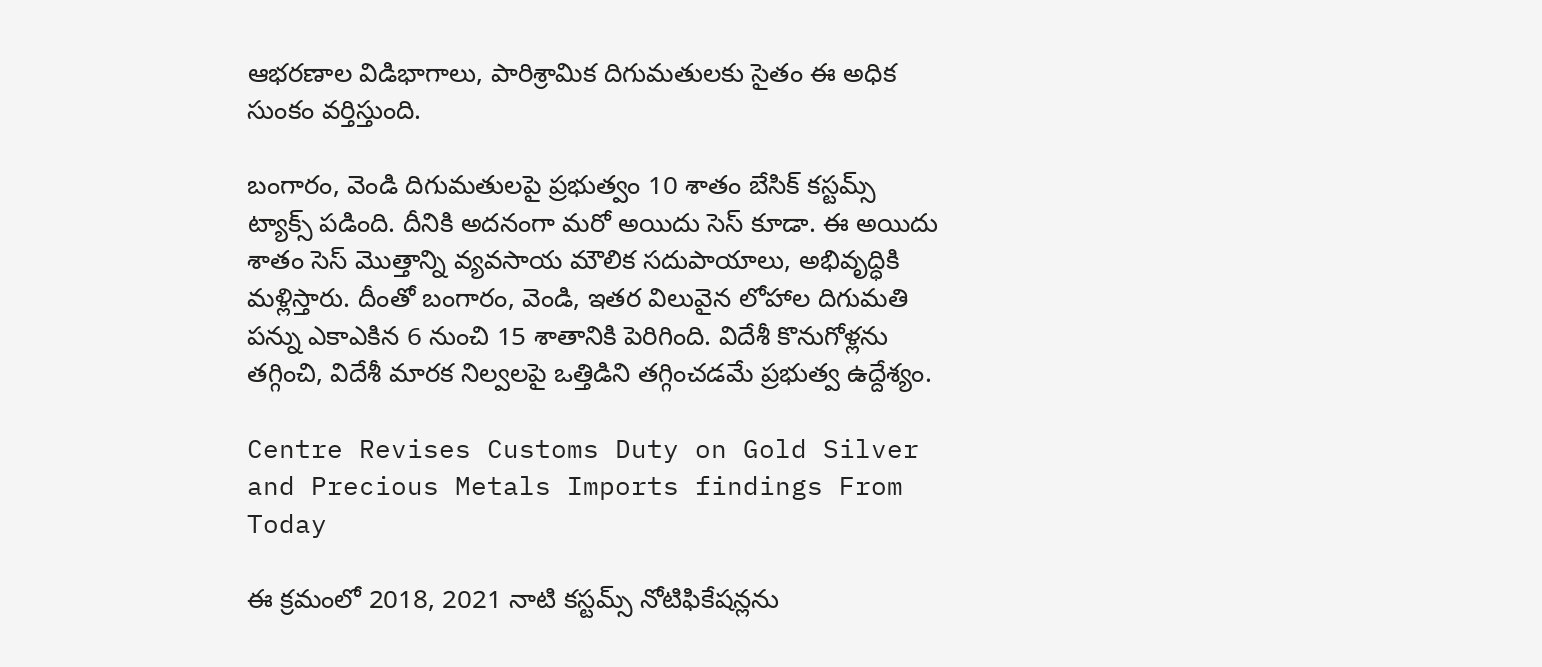ఆభరణాల విడిభాగాలు, పారిశ్రామిక దిగుమతులకు సైతం ఈ అధిక సుంకం వర్తిస్తుంది.

బంగారం, వెండి దిగుమతులపై ప్రభుత్వం 10 శాతం బేసిక్ కస్టమ్స్ ట్యాక్స్ పడింది. దీనికి అదనంగా మరో అయిదు సెస్ కూడా. ఈ అయిదు శాతం సెస్ మొత్తాన్ని వ్యవసాయ మౌలిక సదుపాయాలు, అభివృద్ధికి మళ్లిస్తారు. దీంతో బంగారం, వెండి, ఇతర విలువైన లోహాల దిగుమతి పన్ను ఎకాఎకిన 6 నుంచి 15 శాతానికి పెరిగింది. విదేశీ కొనుగోళ్లను తగ్గించి, విదేశీ మారక నిల్వలపై ఒత్తిడిని తగ్గించడమే ప్రభుత్వ ఉద్దేశ్యం.

Centre Revises Customs Duty on Gold Silver and Precious Metals Imports findings From Today

ఈ క్రమంలో 2018, 2021 నాటి కస్టమ్స్ నోటిఫికేషన్లను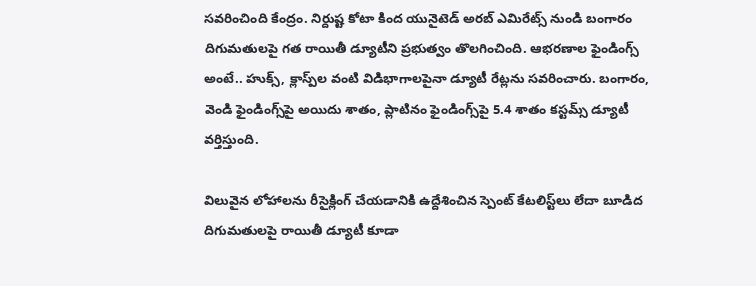సవరించింది కేంద్రం. నిర్దుష్ట కోటా కింద యునైటెడ్ అరబ్ ఎమిరేట్స్ నుండి బంగారం దిగుమతులపై గత రాయితీ డ్యూటీని ప్రభుత్వం తొలగించింది. ఆభరణాల ఫైండింగ్స్ అంటే.. హుక్స్, క్లాస్ప్‌ల వంటి విడిభాగాలపైనా డ్యూటీ రేట్లను సవరించారు. బంగారం, వెండి ఫైండింగ్స్‌పై అయిదు శాతం, ప్లాటినం ఫైండింగ్స్‌పై 5.4 శాతం కస్టమ్స్ డ్యూటీ వర్తిస్తుంది.

విలువైన లోహాలను రీసైక్లింగ్ చేయడానికి ఉద్దేశించిన స్పెంట్ కేటలిస్ట్‌లు లేదా బూడిద దిగుమతులపై రాయితీ డ్యూటీ కూడా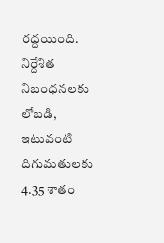రద్దయింది. నిర్దేశిత నిబంధనలకు లోబడి, ఇటువంటి దిగుమతులకు 4.35 శాతం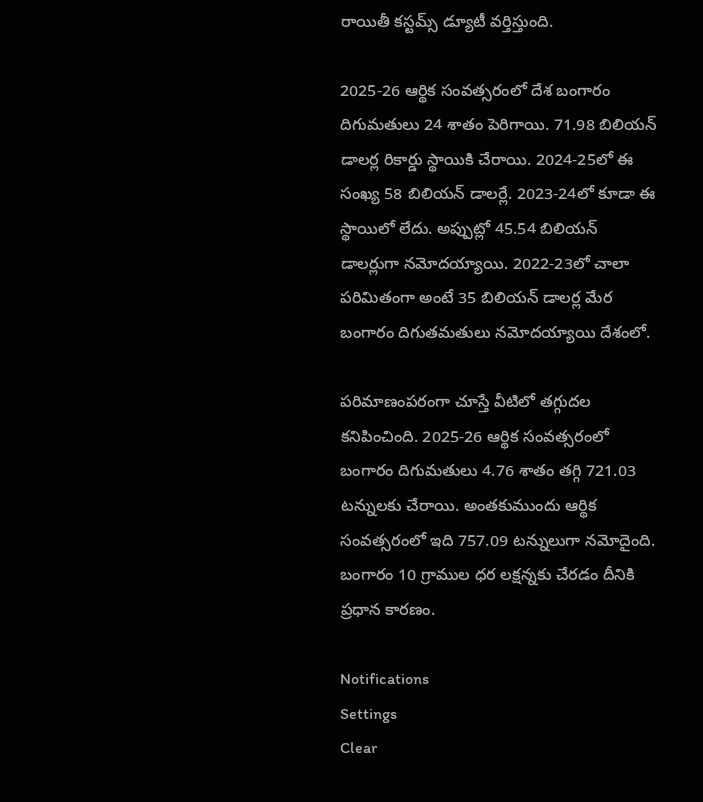రాయితీ కస్టమ్స్ డ్యూటీ వర్తిస్తుంది.

2025-26 ఆర్థిక సంవత్సరంలో దేశ బంగారం దిగుమతులు 24 శాతం పెరిగాయి. 71.98 బిలియన్ డాలర్ల రికార్డు స్థాయికి చేరాయి. 2024-25లో ఈ సంఖ్య 58 బిలియన్ డాలర్లే. 2023-24లో కూడా ఈ స్థాయిలో లేదు. అప్పుట్లో 45.54 బిలియన్ డాలర్లుగా నమోదయ్యాయి. 2022-23లో చాలా పరిమితంగా అంటే 35 బిలియన్ డాలర్ల మేర బంగారం దిగుతమతులు నమోదయ్యాయి దేశంలో.

పరిమాణంపరంగా చూస్తే వీటిలో తగ్గుదల కనిపించింది. 2025-26 ఆర్థిక సంవత్సరంలో బంగారం దిగుమతులు 4.76 శాతం తగ్గి 721.03 టన్నులకు చేరాయి. అంతకుముందు ఆర్థిక సంవత్సరంలో ఇది 757.09 టన్నులుగా నమోదైంది. బంగారం 10 గ్రాముల ధర లక్షన్నకు చేరడం దీనికి ప్రధాన కారణం.

Notifications
Settings
Clear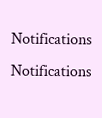Notifications
Notifications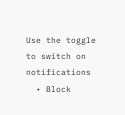Use the toggle to switch on notifications
  • Block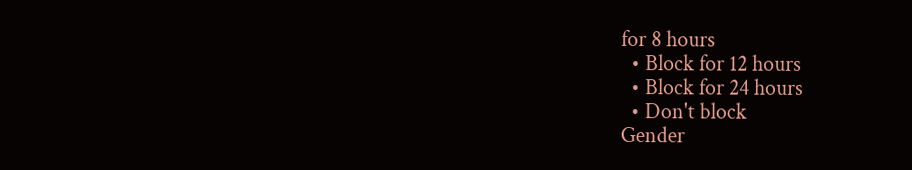for 8 hours
  • Block for 12 hours
  • Block for 24 hours
  • Don't block
Gender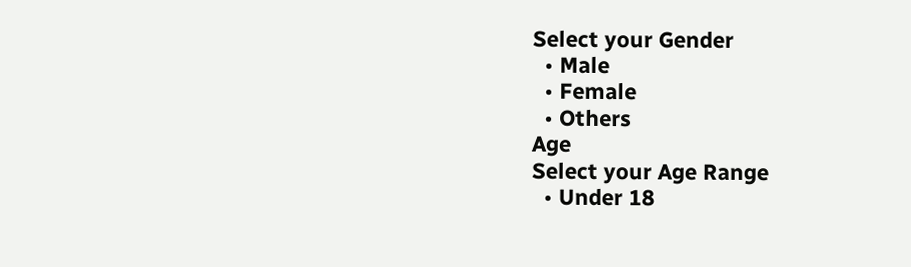Select your Gender
  • Male
  • Female
  • Others
Age
Select your Age Range
  • Under 18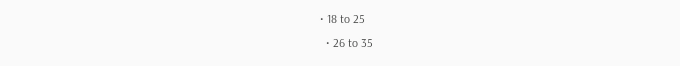• 18 to 25
  • 26 to 35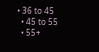• 36 to 45
  • 45 to 55
  • 55+